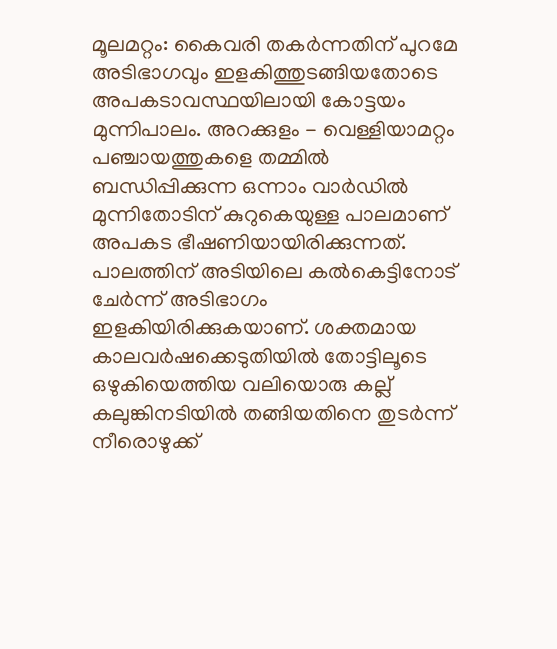മൂലമറ്റം: കൈവരി തകർന്നതിന് പുറമേ അടിഭാഗവും ഇളകിത്തുടങ്ങിയതോടെ അപകടാവസ്ഥയിലായി കോട്ടയം മുന്നിപാലം. അറക്കുളം - വെള്ളിയാമറ്റം പഞ്ചായത്തുകളെ തമ്മിൽ ബന്ധിപ്പിക്കുന്ന ഒന്നാം വാർഡിൽ മുന്നിതോടിന് കുറുകെയുള്ള പാലമാണ് അപകട ഭീഷണിയായിരിക്കുന്നത്. പാലത്തിന് അടിയിലെ കൽകെട്ടിനോട് ചേർന്ന് അടിഭാഗം ഇളകിയിരിക്കുകയാണ്. ശക്തമായ കാലവർഷക്കെടുതിയിൽ തോട്ടിലൂടെ ഒഴുകിയെത്തിയ വലിയൊരു കല്ല് കലുങ്കിനടിയിൽ തങ്ങിയതിനെ തുടർന്ന് നീരൊഴുക്ക്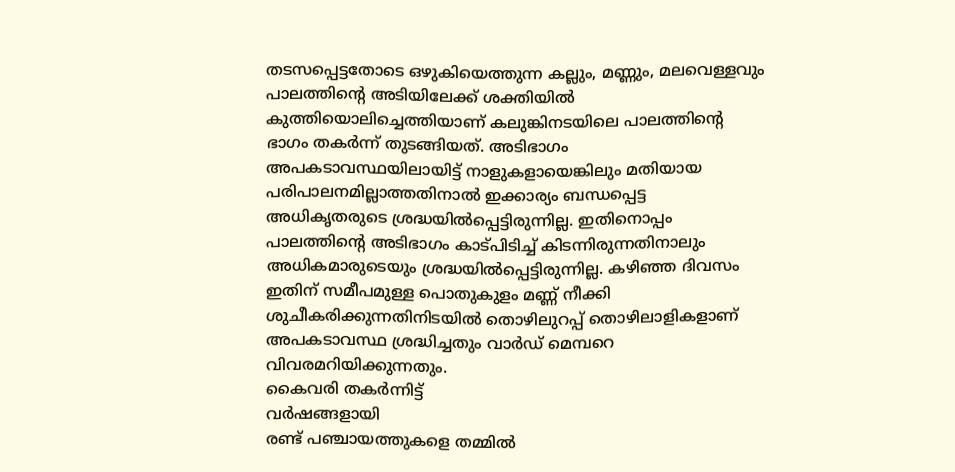തടസപ്പെട്ടതോടെ ഒഴുകിയെത്തുന്ന കല്ലും, മണ്ണും, മലവെള്ളവും പാലത്തിന്റെ അടിയിലേക്ക് ശക്തിയിൽ കുത്തിയൊലിച്ചെത്തിയാണ് കലുങ്കിനടയിലെ പാലത്തിന്റെ ഭാഗം തകർന്ന് തുടങ്ങിയത്. അടിഭാഗം അപകടാവസ്ഥയിലായിട്ട് നാളുകളായെങ്കിലും മതിയായ പരിപാലനമില്ലാത്തതിനാൽ ഇക്കാര്യം ബന്ധപ്പെട്ട അധികൃതരുടെ ശ്രദ്ധയിൽപ്പെട്ടിരുന്നില്ല. ഇതിനൊപ്പം പാലത്തിന്റെ അടിഭാഗം കാട്പിടിച്ച് കിടന്നിരുന്നതിനാലും അധികമാരുടെയും ശ്രദ്ധയിൽപ്പെട്ടിരുന്നില്ല. കഴിഞ്ഞ ദിവസം ഇതിന് സമീപമുള്ള പൊതുകുളം മണ്ണ് നീക്കി ശുചീകരിക്കുന്നതിനിടയിൽ തൊഴിലുറപ്പ് തൊഴിലാളികളാണ് അപകടാവസ്ഥ ശ്രദ്ധിച്ചതും വാർഡ് മെമ്പറെ വിവരമറിയിക്കുന്നതും.
കൈവരി തകർന്നിട്ട്
വർഷങ്ങളായി
രണ്ട് പഞ്ചായത്തുകളെ തമ്മിൽ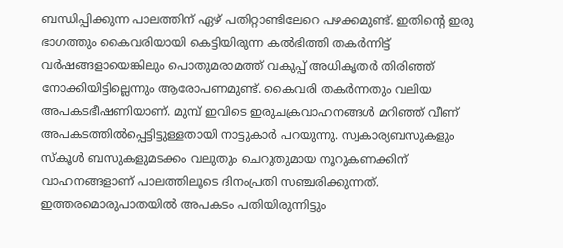ബന്ധിപ്പിക്കുന്ന പാലത്തിന് ഏഴ് പതിറ്റാണ്ടിലേറെ പഴക്കമുണ്ട്. ഇതിന്റെ ഇരു ഭാഗത്തും കൈവരിയായി കെട്ടിയിരുന്ന കൽഭിത്തി തകർന്നിട്ട് വർഷങ്ങളായെങ്കിലും പൊതുമരാമത്ത് വകുപ്പ് അധികൃതർ തിരിഞ്ഞ് നോക്കിയിട്ടില്ലെന്നും ആരോപണമുണ്ട്. കൈവരി തകർന്നതും വലിയ അപകടഭീഷണിയാണ്. മുമ്പ് ഇവിടെ ഇരുചക്രവാഹനങ്ങൾ മറിഞ്ഞ് വീണ് അപകടത്തിൽപ്പെട്ടിട്ടുള്ളതായി നാട്ടുകാർ പറയുന്നു. സ്വകാര്യബസുകളും സ്കൂൾ ബസുകളുമടക്കം വലുതും ചെറുതുമായ നൂറുകണക്കിന് വാഹനങ്ങളാണ് പാലത്തിലൂടെ ദിനംപ്രതി സഞ്ചരിക്കുന്നത്. ഇത്തരമൊരുപാതയിൽ അപകടം പതിയിരുന്നിട്ടും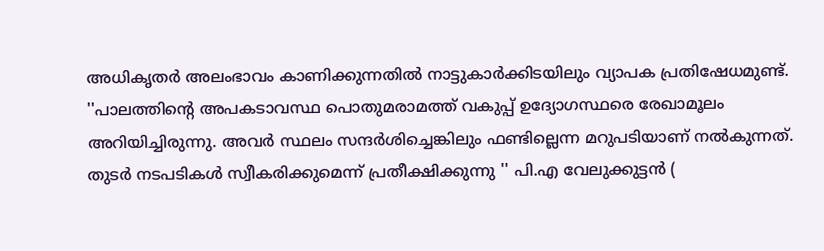അധികൃതർ അലംഭാവം കാണിക്കുന്നതിൽ നാട്ടുകാർക്കിടയിലും വ്യാപക പ്രതിഷേധമുണ്ട്.
''പാലത്തിന്റെ അപകടാവസ്ഥ പൊതുമരാമത്ത് വകുപ്പ് ഉദ്യോഗസ്ഥരെ രേഖാമൂലം അറിയിച്ചിരുന്നു. അവർ സ്ഥലം സന്ദർശിച്ചെങ്കിലും ഫണ്ടില്ലെന്ന മറുപടിയാണ് നൽകുന്നത്. തുടർ നടപടികൾ സ്വീകരിക്കുമെന്ന് പ്രതീക്ഷിക്കുന്നു '' പി.എ വേലുക്കുട്ടൻ (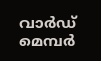വാർഡ് മെമ്പർ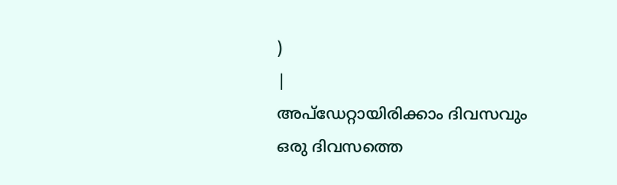)
|
അപ്ഡേറ്റായിരിക്കാം ദിവസവും
ഒരു ദിവസത്തെ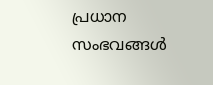പ്രധാന സംഭവങ്ങൾ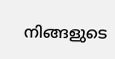നിങ്ങളുടെ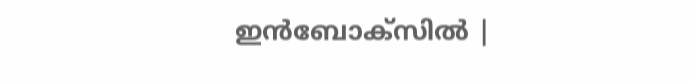ഇൻബോക്സിൽ |